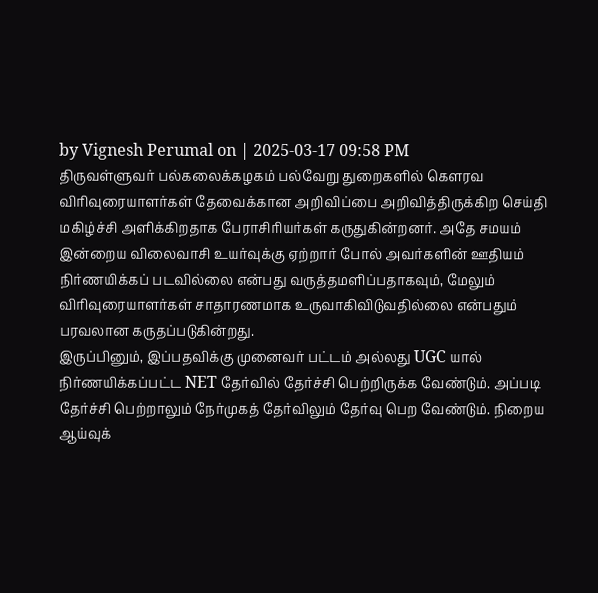by Vignesh Perumal on | 2025-03-17 09:58 PM
திருவள்ளுவர் பல்கலைக்கழகம் பல்வேறு துறைகளில் கெளரவ விரிவுரையாளர்கள் தேவைக்கான அறிவிப்பை அறிவித்திருக்கிற செய்தி மகிழ்ச்சி அளிக்கிறதாக பேராசிரியர்கள் கருதுகின்றனர். அதே சமயம் இன்றைய விலைவாசி உயர்வுக்கு ஏற்றார் போல் அவர்களின் ஊதியம் நிர்ணயிக்கப் படவில்லை என்பது வருத்தமளிப்பதாகவும், மேலும் விரிவுரையாளர்கள் சாதாரணமாக உருவாகிவிடுவதில்லை என்பதும் பரவலான கருதப்படுகின்றது.
இருப்பினும், இப்பதவிக்கு முனைவர் பட்டம் அல்லது UGC யால் நிர்ணயிக்கப்பட்ட NET தேர்வில் தேர்ச்சி பெற்றிருக்க வேண்டும். அப்படி தேர்ச்சி பெற்றாலும் நேர்முகத் தேர்விலும் தேர்வு பெற வேண்டும். நிறைய ஆய்வுக்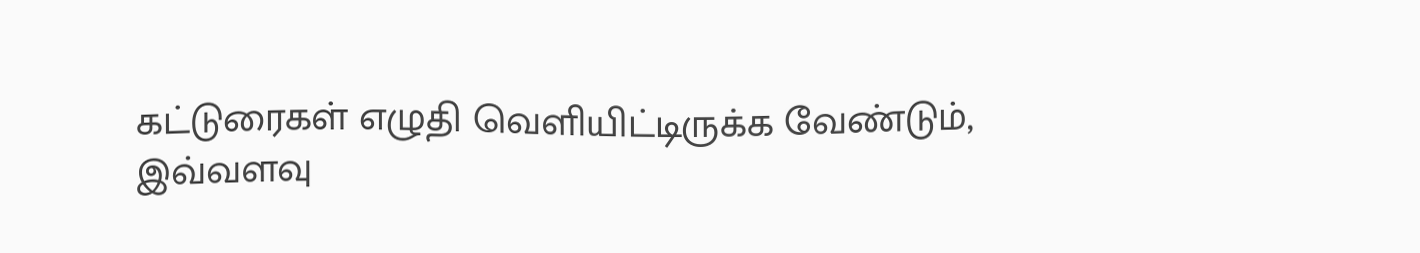கட்டுரைகள் எழுதி வெளியிட்டிருக்க வேண்டும், இவ்வளவு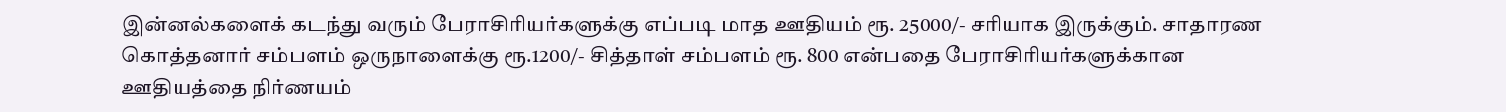இன்னல்களைக் கடந்து வரும் பேராசிரியர்களுக்கு எப்படி மாத ஊதியம் ரூ. 25000/- சரியாக இருக்கும். சாதாரண கொத்தனார் சம்பளம் ஒருநாளைக்கு ரூ.1200/- சித்தாள் சம்பளம் ரூ. 800 என்பதை பேராசிரியர்களுக்கான ஊதியத்தை நிர்ணயம்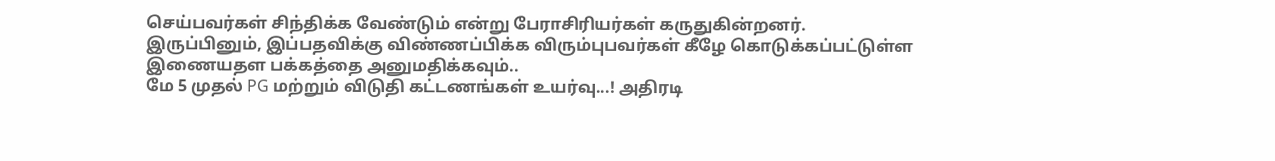செய்பவர்கள் சிந்திக்க வேண்டும் என்று பேராசிரியர்கள் கருதுகின்றனர்.
இருப்பினும், இப்பதவிக்கு விண்ணப்பிக்க விரும்புபவர்கள் கீழே கொடுக்கப்பட்டுள்ள இணையதள பக்கத்தை அனுமதிக்கவும்..
மே 5 முதல் PG மற்றும் விடுதி கட்டணங்கள் உயர்வு...! அதிரடி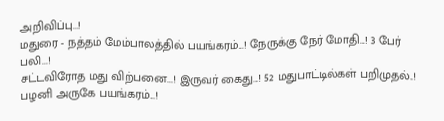அறிவிப்பு...!
மதுரை - நத்தம் மேம்பாலத்தில் பயங்கரம்...! நேருக்கு நேர் மோதி...! 3 பேர் பலி...!
சட்டவிரோத மது விற்பனை...! இருவர் கைது...! 52 மதுபாட்டில்கள் பறிமுதல்..!
பழனி அருகே பயங்கரம்...!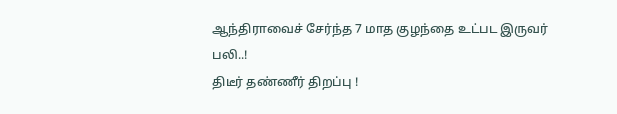ஆந்திராவைச் சேர்ந்த 7 மாத குழந்தை உட்பட இருவர் பலி..!
திடீர் தண்ணீர் திறப்பு !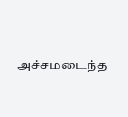அச்சமடைந்த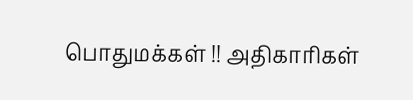பொதுமக்கள் !! அதிகாரிகள்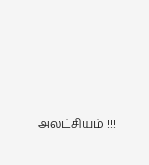அலட்சியம் !!!